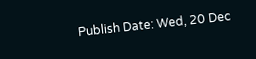Publish Date: Wed, 20 Dec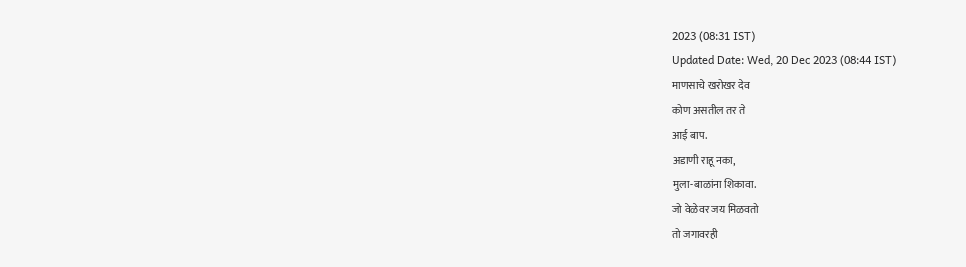2023 (08:31 IST)
Updated Date: Wed, 20 Dec 2023 (08:44 IST)
माणसाचे खरोखर देव
कोण असतील तर ते
आई बाप.
अडाणी राहू नका,
मुला-बाळांना शिकावा.
जो वेळेवर जय मिळवतो
तो जगावरही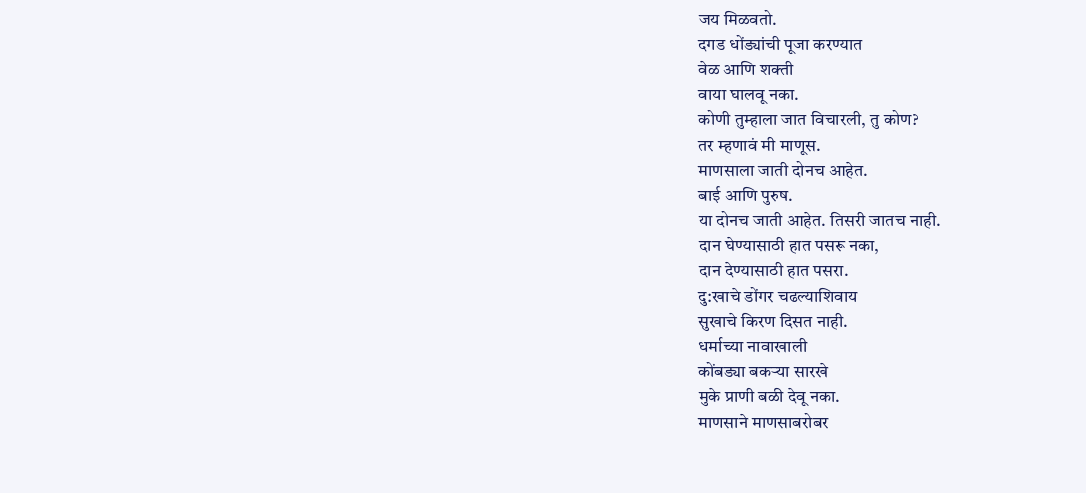जय मिळवतो.
दगड धोंड्यांची पूजा करण्यात
वेळ आणि शक्ती
वाया घालवू नका.
कोणी तुम्हाला जात विचारली, तु कोण?
तर म्हणावं मी माणूस.
माणसाला जाती दोनच आहेत.
बाई आणि पुरुष.
या दोनच जाती आहेत. तिसरी जातच नाही.
दान घेण्यासाठी हात पसरू नका,
दान देण्यासाठी हात पसरा.
दु:खाचे डोंगर चढल्याशिवाय
सुखाचे किरण दिसत नाही.
धर्माच्या नावाखाली
कोंबड्या बकऱ्या सारखे
मुके प्राणी बळी देवू नका.
माणसाने माणसाबरोबर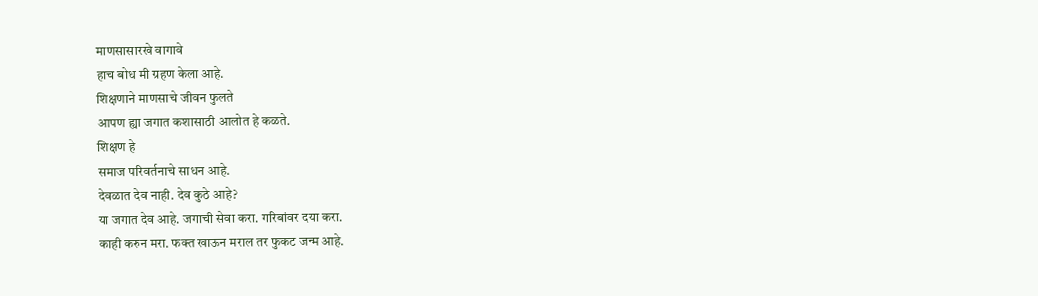माणसासारखे वागावे
हाच बोध मी ग्रहण केला आहे.
शिक्षणाने माणसाचे जीवन फुलते
आपण ह्या जगात कशासाठी आलोत हे कळते.
शिक्षण हे
समाज परिवर्तनाचे साधन आहे.
देवळात देव नाही. देव कुठे आहे?
या जगात देव आहे. जगाची सेवा करा. गरिबांवर दया करा.
काही करुन मरा. फक्त खाऊन मराल तर फुकट जन्म आहे.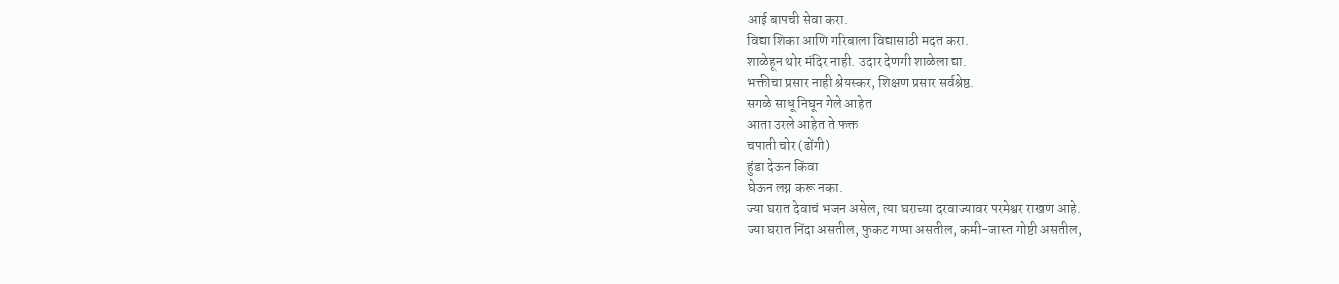आई बापची सेवा करा.
विद्या शिका आणि गरिबाला विद्यासाठी मदत करा.
शाळेहून थोर मंदिर नाही. उदार देणगी शाळेला द्या.
भक्तीचा प्रसार नाही श्रेयस्कर, शिक्षण प्रसार सर्वश्रेष्ठ.
सगळे साधू निघून गेले आहेत
आता उरले आहेत ते फक्त
चपाती चोर (ढोंगी)
हुंडा देऊन किंवा
घेऊन लग्न करू नका.
ज्या घरात देवाचं भजन असेल, त्या घराच्या दरवाज्यावर परमेश्वर राखण आहे.
ज्या घरात निंदा असतील, फुकट गप्पा असतील, कमी-जास्त गोष्टी असतील,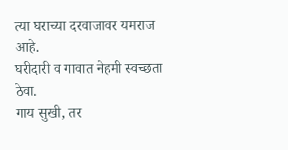त्या घराच्या दरवाजावर यमराज आहे.
घरीदारी व गावात नेहमी स्वच्छता ठेवा.
गाय सुखी, तर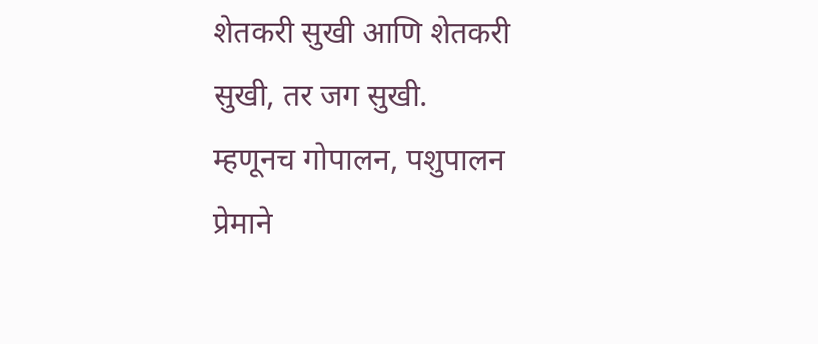शेतकरी सुखी आणि शेतकरी सुखी, तर जग सुखी.
म्हणूनच गोपालन, पशुपालन प्रेमाने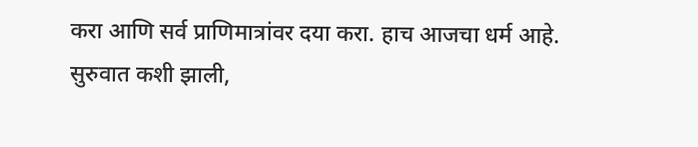करा आणि सर्व प्राणिमात्रांवर दया करा. हाच आजचा धर्म आहे.
सुरुवात कशी झाली,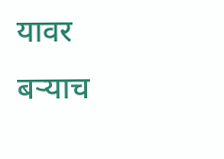यावर बऱ्याच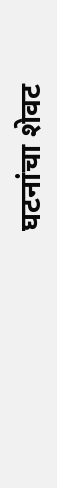घटनांचा शेवट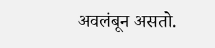अवलंबून असतो.